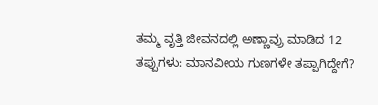ತಮ್ಮ ವೃತ್ತಿ ಜೀವನದಲ್ಲಿ ಅಣ್ಣಾವ್ರು ಮಾಡಿದ 12 ತಪ್ಪುಗಳು: ಮಾನವೀಯ ಗುಣಗಳೇ ತಪ್ಪಾಗಿದ್ದೇಗೆ?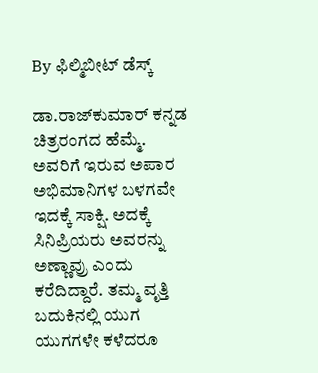By ಫಿಲ್ಮಿಬೀಟ್ ಡೆಸ್ಕ್

ಡಾ.ರಾಜ್‌ಕುಮಾರ್ ಕನ್ನಡ ಚಿತ್ರರಂಗದ ಹೆಮ್ಮೆ. ಅವರಿಗೆ ಇರುವ ಅಪಾರ ಅಭಿಮಾನಿಗಳ ಬಳಗವೇ ಇದಕ್ಕೆ ಸಾಕ್ಷಿ. ಅದಕ್ಕೆ ಸಿನಿಪ್ರಿಯರು ಅವರನ್ನು ಅಣ್ಣಾವ್ರು ಎಂದು ಕರೆದಿದ್ದಾರೆ. ತಮ್ಮ ವೃತ್ತಿ ಬದುಕಿನಲ್ಲಿ ಯುಗ ಯುಗಗಳೇ ಕಳೆದರೂ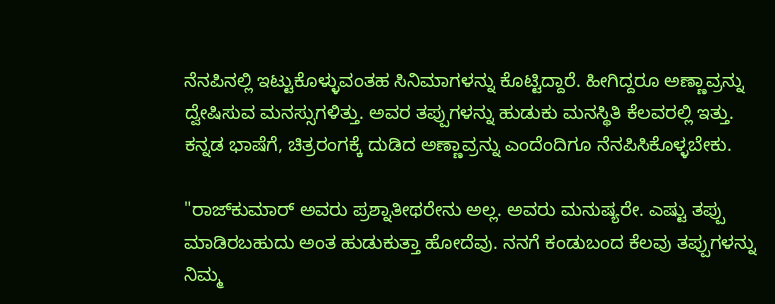ನೆನಪಿನಲ್ಲಿ ಇಟ್ಟುಕೊಳ್ಳುವಂತಹ ಸಿನಿಮಾಗಳನ್ನು ಕೊಟ್ಟಿದ್ದಾರೆ. ಹೀಗಿದ್ದರೂ ಅಣ್ಣಾವ್ರನ್ನು ದ್ವೇಷಿಸುವ ಮನಸ್ಸುಗಳಿತ್ತು. ಅವರ ತಪ್ಪುಗಳನ್ನು ಹುಡುಕು ಮನಸ್ಥಿತಿ ಕೆಲವರಲ್ಲಿ ಇತ್ತು. ಕನ್ನಡ ಭಾಷೆಗೆ, ಚಿತ್ರರಂಗಕ್ಕೆ ದುಡಿದ ಅಣ್ಣಾವ್ರನ್ನು ಎಂದೆಂದಿಗೂ ನೆನಪಿಸಿಕೊಳ್ಳಬೇಕು.

"ರಾಜ್‌ಕುಮಾರ್ ಅವರು ಪ್ರಶ್ನಾತೀಥರೇನು ಅಲ್ಲ. ಅವರು ಮನುಷ್ಯರೇ. ಎಷ್ಟು ತಪ್ಪು ಮಾಡಿರಬಹುದು ಅಂತ ಹುಡುಕುತ್ತಾ ಹೋದೆವು. ನನಗೆ ಕಂಡುಬಂದ ಕೆಲವು ತಪ್ಪುಗಳನ್ನು ನಿಮ್ಮ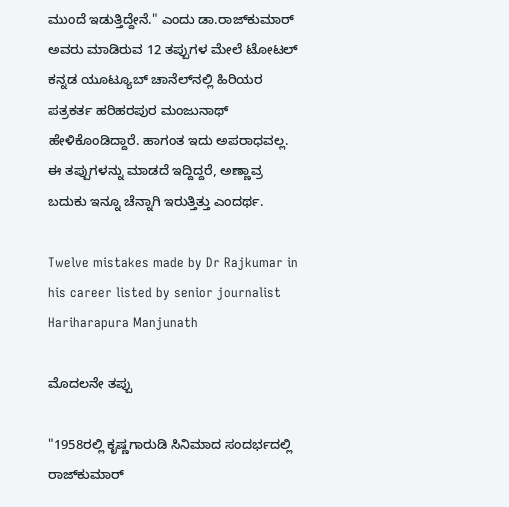ಮುಂದೆ ಇಡುತ್ತಿದ್ದೇನೆ." ಎಂದು ಡಾ.ರಾಜ್‌ಕುಮಾರ್ ಅವರು ಮಾಡಿರುವ 12 ತಪ್ಪುಗಳ ಮೇಲೆ ಟೋಟಲ್ ಕನ್ನಡ ಯೂಟ್ಯೂಬ್ ಚಾನೆಲ್‌ನಲ್ಲಿ ಹಿರಿಯರ ಪತ್ರಕರ್ತ ಹರಿಹರಪುರ ಮಂಜುನಾಥ್ ಹೇಳಿಕೊಂಡಿದ್ದಾರೆ. ಹಾಗಂತ ಇದು ಅಪರಾಧವಲ್ಲ. ಈ ತಪ್ಪುಗಳನ್ನು ಮಾಡದೆ ಇದ್ದಿದ್ದರೆ, ಅಣ್ಣಾವ್ರ ಬದುಕು ಇನ್ನೂ ಚೆನ್ನಾಗಿ ಇರುತ್ತಿತ್ತು ಎಂದರ್ಥ.

Twelve mistakes made by Dr Rajkumar in his career listed by senior journalist Hariharapura Manjunath

ಮೊದಲನೇ ತಪ್ಪು

"1958ರಲ್ಲಿ ಕೃಷ್ಣಗಾರುಡಿ ಸಿನಿಮಾದ ಸಂದರ್ಭದಲ್ಲಿ ರಾಜ್‌ಕುಮಾರ್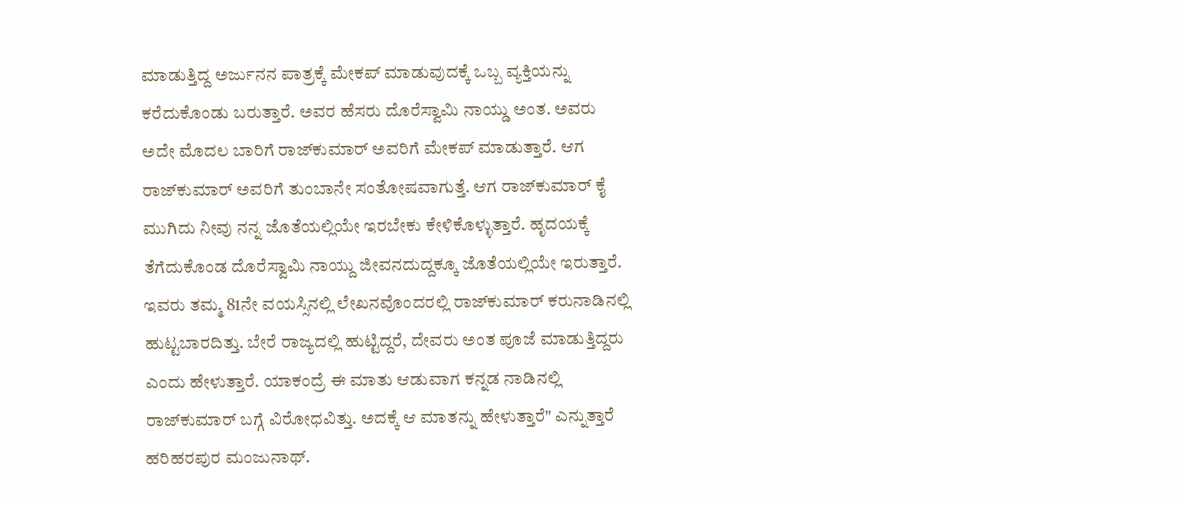ಮಾಡುತ್ತಿದ್ದ ಅರ್ಜುನನ ಪಾತ್ರಕ್ಕೆ ಮೇಕಪ್ ಮಾಡುವುದಕ್ಕೆ ಒಬ್ಬ ವ್ಯಕ್ತಿಯನ್ನು ಕರೆದುಕೊಂಡು ಬರುತ್ತಾರೆ. ಅವರ ಹೆಸರು ದೊರೆಸ್ವಾಮಿ ನಾಯ್ಡು ಅಂತ. ಅವರು ಅದೇ ಮೊದಲ ಬಾರಿಗೆ ರಾಜ್‌ಕುಮಾರ್ ಅವರಿಗೆ ಮೇಕಪ್ ಮಾಡುತ್ತಾರೆ. ಆಗ ರಾಜ್‌ಕುಮಾರ್ ಅವರಿಗೆ ತುಂಬಾನೇ ಸಂತೋಷವಾಗುತ್ತೆ. ಆಗ ರಾಜ್‌ಕುಮಾರ್ ಕೈ ಮುಗಿದು ನೀವು ನನ್ನ ಜೊತೆಯಲ್ಲಿಯೇ ಇರಬೇಕು ಕೇಳಿಕೊಳ್ಳುತ್ತಾರೆ. ಹೃದಯಕ್ಕೆ ತೆಗೆದುಕೊಂಡ ದೊರೆಸ್ವಾಮಿ ನಾಯ್ದು ಜೀವನದುದ್ದಕ್ಕೂ ಜೊತೆಯಲ್ಲಿಯೇ ಇರುತ್ತಾರೆ. ಇವರು ತಮ್ಮ 81ನೇ ವಯಸ್ಸಿನಲ್ಲಿ ಲೇಖನವೊಂದರಲ್ಲಿ ರಾಜ್‌ಕುಮಾರ್ ಕರುನಾಡಿನಲ್ಲಿ ಹುಟ್ಟಬಾರದಿತ್ತು. ಬೇರೆ ರಾಜ್ಯದಲ್ಲಿ ಹುಟ್ಟಿದ್ದರೆ, ದೇವರು ಅಂತ ಪೂಜೆ ಮಾಡುತ್ತಿದ್ದರು ಎಂದು ಹೇಳುತ್ತಾರೆ. ಯಾಕಂದ್ರೆ ಈ ಮಾತು ಆಡುವಾಗ ಕನ್ನಡ ನಾಡಿನಲ್ಲಿ ರಾಜ್‌ಕುಮಾರ್‌ ಬಗ್ಗೆ ವಿರೋಧವಿತ್ತು. ಅದಕ್ಕೆ ಆ ಮಾತನ್ನು ಹೇಳುತ್ತಾರೆ" ಎನ್ನುತ್ತಾರೆ ಹರಿಹರಪುರ ಮಂಜುನಾಥ್.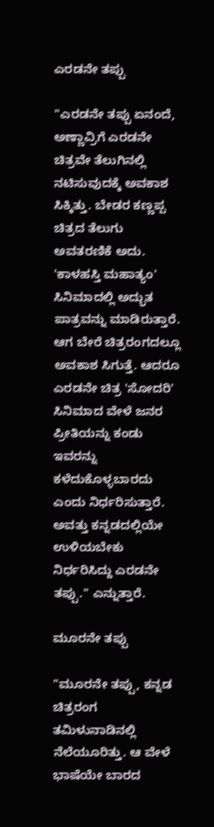ಎರಡನೇ ತಪ್ಪು

"ಎರಡನೇ ತಪ್ಪು ಏನಂದೆ, ಅಣ್ಣಾವ್ರಿಗೆ ಎರಡನೇ ಚಿತ್ರವೇ ತೆಲುಗಿನಲ್ಲಿ ನಟಿಸುವುದಕ್ಕೆ ಅವಕಾಶ ಸಿಕ್ಕಿತ್ತು. ಬೇಡರ ಕಣ್ಣಪ್ಪ ಚಿತ್ರದ ತೆಲುಗು ಅವತರಣಿಕೆ ಅದು. 'ಕಾಳಹಸ್ತಿ ಮಹಾತ್ಯಂ' ಸಿನಿಮಾದಲ್ಲಿ ಅದ್ಭುತ ಪಾತ್ರವನ್ನು ಮಾಡಿರುತ್ತಾರೆ. ಆಗ ಬೇರೆ ಚಿತ್ರರಂಗದಲ್ಲೂ ಅವಕಾಶ ಸಿಗುತ್ತೆ. ಆದರೂ ಎರಡನೇ ಚಿತ್ರ 'ಸೋದರಿ' ಸಿನಿಮಾದ ವೇಳೆ ಜನರ ಪ್ರೀತಿಯನ್ನು ಕಂಡು ಇವರನ್ನು ಕಳೆದುಕೊಳ್ಳಬಾರದು ಎಂದು ನಿರ್ಧರಿಸುತ್ತಾರೆ. ಅವತ್ತು ಕನ್ನಡದಲ್ಲಿಯೇ ಉಳಿಯಬೇಕು ನಿರ್ಧರಿಸಿದ್ದು ಎರಡನೇ ತಪ್ಪು." ಎನ್ನುತ್ತಾರೆ.

ಮೂರನೇ ತಪ್ಪು

"ಮೂರನೇ ತಪ್ಪು, ಕನ್ನಡ ಚಿತ್ರರಂಗ ತಮಿಳುನಾಡಿನಲ್ಲಿ ನೆಲೆಯೂರಿತ್ತು. ಆ ವೇಳೆ ಭಾಷೆಯೇ ಬಾರದ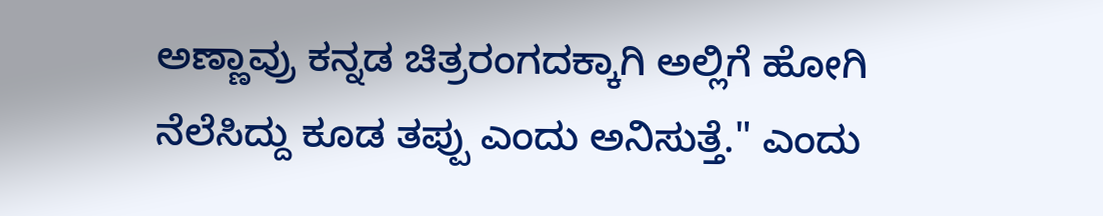ಅಣ್ಣಾವ್ರು ಕನ್ನಡ ಚಿತ್ರರಂಗದಕ್ಕಾಗಿ ಅಲ್ಲಿಗೆ ಹೋಗಿ ನೆಲೆಸಿದ್ದು ಕೂಡ ತಪ್ಪು ಎಂದು ಅನಿಸುತ್ತೆ." ಎಂದು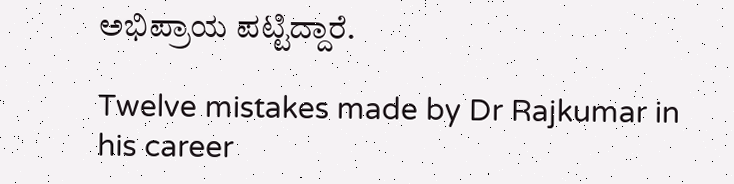ಅಭಿಪ್ರಾಯ ಪಟ್ಟಿದ್ದಾರೆ.

Twelve mistakes made by Dr Rajkumar in his career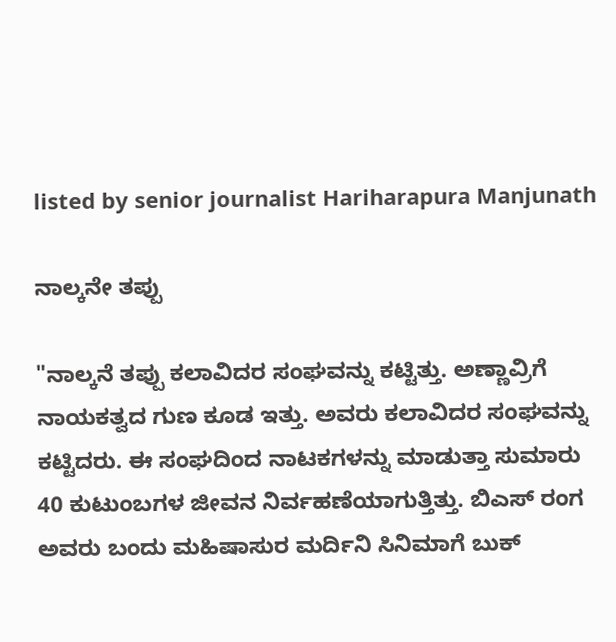listed by senior journalist Hariharapura Manjunath

ನಾಲ್ಕನೇ ತಪ್ಪು

"ನಾಲ್ಕನೆ ತಪ್ಪು ಕಲಾವಿದರ ಸಂಘವನ್ನು ಕಟ್ಟಿತ್ತು. ಅಣ್ಣಾವ್ರಿಗೆ ನಾಯಕತ್ವದ ಗುಣ ಕೂಡ ಇತ್ತು. ಅವರು ಕಲಾವಿದರ ಸಂಘವನ್ನು ಕಟ್ಟಿದರು. ಈ ಸಂಘದಿಂದ ನಾಟಕಗಳನ್ನು ಮಾಡುತ್ತಾ ಸುಮಾರು 40 ಕುಟುಂಬಗಳ ಜೀವನ ನಿರ್ವಹಣೆಯಾಗುತ್ತಿತ್ತು. ಬಿಎಸ್ ರಂಗ ಅವರು ಬಂದು ಮಹಿಷಾಸುರ ಮರ್ದಿನಿ ಸಿನಿಮಾಗೆ ಬುಕ್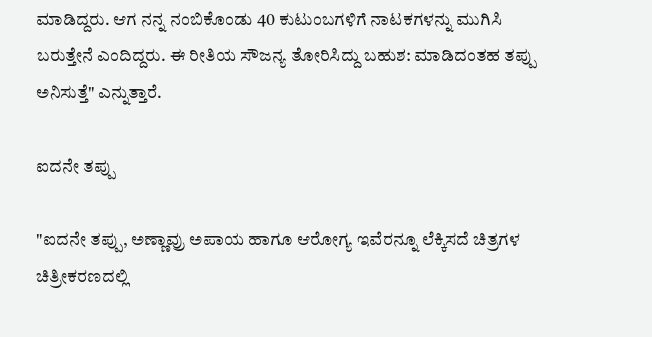ಮಾಡಿದ್ದರು. ಆಗ ನನ್ನ ನಂಬಿಕೊಂಡು 40 ಕುಟುಂಬಗಳಿಗೆ ನಾಟಕಗಳನ್ನು ಮುಗಿಸಿ ಬರುತ್ತೇನೆ ಎಂದಿದ್ದರು. ಈ ರೀತಿಯ ಸೌಜನ್ಯ ತೋರಿಸಿದ್ದು ಬಹುಶ: ಮಾಡಿದಂತಹ ತಪ್ಪು ಅನಿಸುತ್ತೆ" ಎನ್ನುತ್ತಾರೆ.

ಐದನೇ ತಪ್ಪು

"ಐದನೇ ತಪ್ಪು, ಅಣ್ಣಾವ್ರು ಅಪಾಯ ಹಾಗೂ ಆರೋಗ್ಯ ಇವೆರನ್ನೂ ಲೆಕ್ಕಿಸದೆ ಚಿತ್ರಗಳ ಚಿತ್ರೀಕರಣದಲ್ಲಿ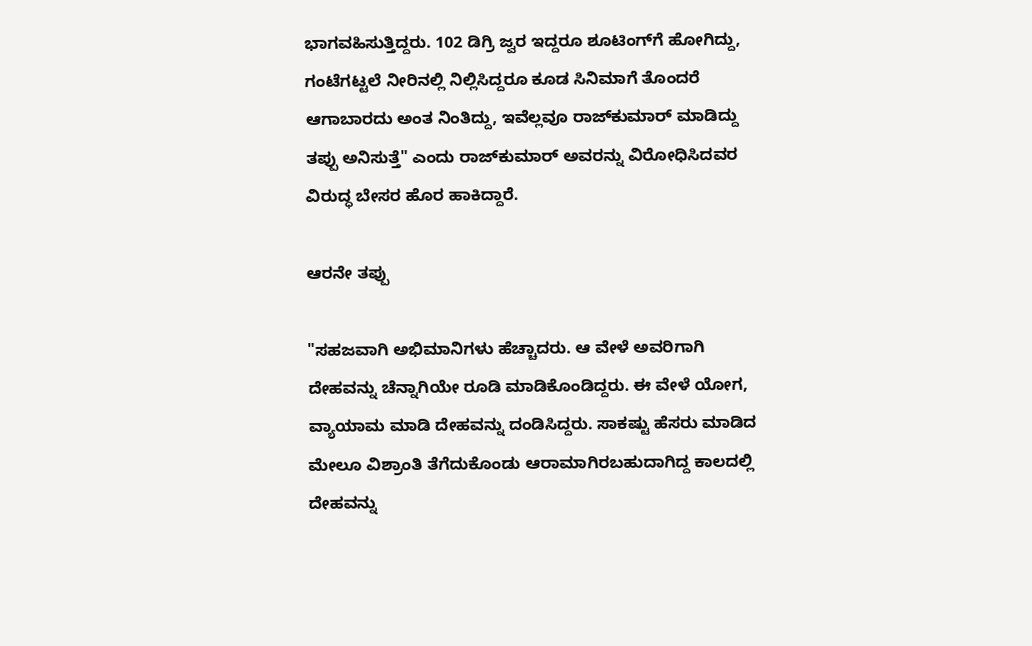ಭಾಗವಹಿಸುತ್ತಿದ್ದರು. 102 ಡಿಗ್ರಿ ಜ್ವರ ಇದ್ದರೂ ಶೂಟಿಂಗ್‌ಗೆ ಹೋಗಿದ್ದು, ಗಂಟೆಗಟ್ಟಲೆ ನೀರಿನಲ್ಲಿ ನಿಲ್ಲಿಸಿದ್ದರೂ ಕೂಡ ಸಿನಿಮಾಗೆ ತೊಂದರೆ ಆಗಾಬಾರದು ಅಂತ ನಿಂತಿದ್ದು, ಇವೆಲ್ಲವೂ ರಾಜ್‌ಕುಮಾರ್ ಮಾಡಿದ್ದು ತಪ್ಪು ಅನಿಸುತ್ತೆ" ಎಂದು ರಾಜ್‌ಕುಮಾರ್ ಅವರನ್ನು ವಿರೋಧಿಸಿದವರ ವಿರುದ್ಧ ಬೇಸರ ಹೊರ ಹಾಕಿದ್ದಾರೆ.

ಆರನೇ ತಪ್ಪು

"ಸಹಜವಾಗಿ ಅಭಿಮಾನಿಗಳು ಹೆಚ್ಚಾದರು. ಆ ವೇಳೆ ಅವರಿಗಾಗಿ ದೇಹವನ್ನು ಚೆನ್ನಾಗಿಯೇ ರೂಡಿ ಮಾಡಿಕೊಂಡಿದ್ದರು. ಈ ವೇಳೆ ಯೋಗ, ವ್ಯಾಯಾಮ ಮಾಡಿ ದೇಹವನ್ನು ದಂಡಿಸಿದ್ದರು. ಸಾಕಷ್ಟು ಹೆಸರು ಮಾಡಿದ ಮೇಲೂ ವಿಶ್ರಾಂತಿ ತೆಗೆದುಕೊಂಡು ಆರಾಮಾಗಿರಬಹುದಾಗಿದ್ದ ಕಾಲದಲ್ಲಿ ದೇಹವನ್ನು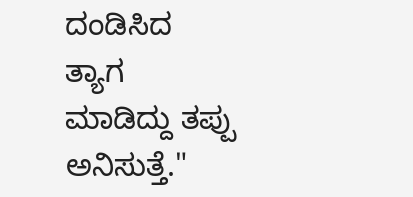ದಂಡಿಸಿದ ತ್ಯಾಗ ಮಾಡಿದ್ದು ತಪ್ಪು ಅನಿಸುತ್ತೆ."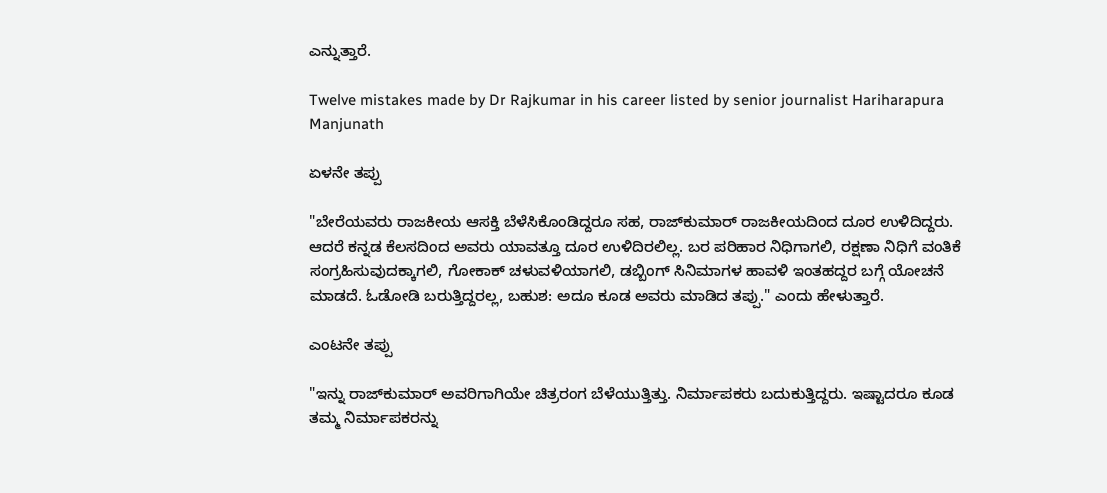ಎನ್ನುತ್ತಾರೆ.

Twelve mistakes made by Dr Rajkumar in his career listed by senior journalist Hariharapura Manjunath

ಏಳನೇ ತಪ್ಪು

"ಬೇರೆಯವರು ರಾಜಕೀಯ ಆಸಕ್ತಿ ಬೆಳೆಸಿಕೊಂಡಿದ್ದರೂ ಸಹ, ರಾಜ್‌ಕುಮಾರ್ ರಾಜಕೀಯದಿಂದ ದೂರ ಉಳಿದಿದ್ದರು. ಆದರೆ ಕನ್ನಡ ಕೆಲಸದಿಂದ ಅವರು ಯಾವತ್ತೂ ದೂರ ಉಳಿದಿರಲಿಲ್ಲ. ಬರ ಪರಿಹಾರ ನಿಧಿಗಾಗಲಿ, ರಕ್ಷಣಾ ನಿಧಿಗೆ ವಂತಿಕೆ ಸಂಗ್ರಹಿಸುವುದಕ್ಕಾಗಲಿ, ಗೋಕಾಕ್ ಚಳುವಳಿಯಾಗಲಿ, ಡಬ್ಬಿಂಗ್ ಸಿನಿಮಾಗಳ ಹಾವಳಿ ಇಂತಹದ್ದರ ಬಗ್ಗೆ ಯೋಚನೆ ಮಾಡದೆ. ಓಡೋಡಿ ಬರುತ್ತಿದ್ದರಲ್ಲ, ಬಹುಶ: ಅದೂ ಕೂಡ ಅವರು ಮಾಡಿದ ತಪ್ಪು." ಎಂದು ಹೇಳುತ್ತಾರೆ.

ಎಂಟನೇ ತಪ್ಪು

"ಇನ್ನು ರಾಜ್‌ಕುಮಾರ್ ಅವರಿಗಾಗಿಯೇ ಚಿತ್ರರಂಗ ಬೆಳೆಯುತ್ತಿತ್ತು. ನಿರ್ಮಾಪಕರು ಬದುಕುತ್ತಿದ್ದರು. ಇಷ್ಟಾದರೂ ಕೂಡ ತಮ್ಮ ನಿರ್ಮಾಪಕರನ್ನು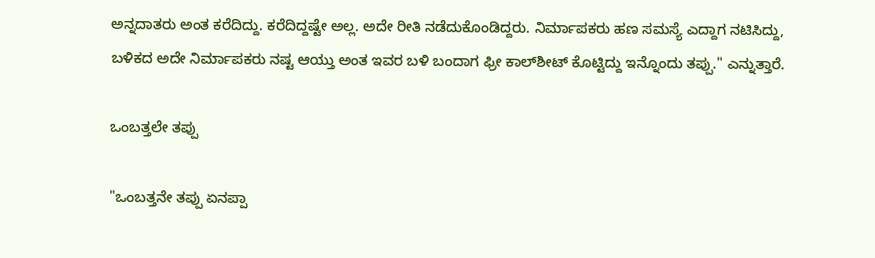ಅನ್ನದಾತರು ಅಂತ ಕರೆದಿದ್ದು. ಕರೆದಿದ್ದಷ್ಟೇ ಅಲ್ಲ. ಅದೇ ರೀತಿ ನಡೆದುಕೊಂಡಿದ್ದರು. ನಿರ್ಮಾಪಕರು ಹಣ ಸಮಸ್ಯೆ ಎದ್ದಾಗ ನಟಿಸಿದ್ದು, ಬಳಿಕದ ಅದೇ ನಿರ್ಮಾಪಕರು ನಷ್ಟ ಆಯ್ತು ಅಂತ ಇವರ ಬಳಿ ಬಂದಾಗ ಫ್ರೀ ಕಾಲ್‌ಶೀಟ್ ಕೊಟ್ಟಿದ್ದು ಇನ್ನೊಂದು ತಪ್ಪು." ಎನ್ನುತ್ತಾರೆ.

ಒಂಬತ್ತಲೇ ತಪ್ಪು

"ಒಂಬತ್ತನೇ ತಪ್ಪು ಏನಪ್ಪಾ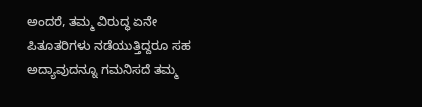ಅಂದರೆ, ತಮ್ಮ ವಿರುದ್ಧ ಏನೇ ಪಿತೂತರಿಗಳು ನಡೆಯುತ್ತಿದ್ದರೂ ಸಹ ಅದ್ಯಾವುದನ್ನೂ ಗಮನಿಸದೆ ತಮ್ಮ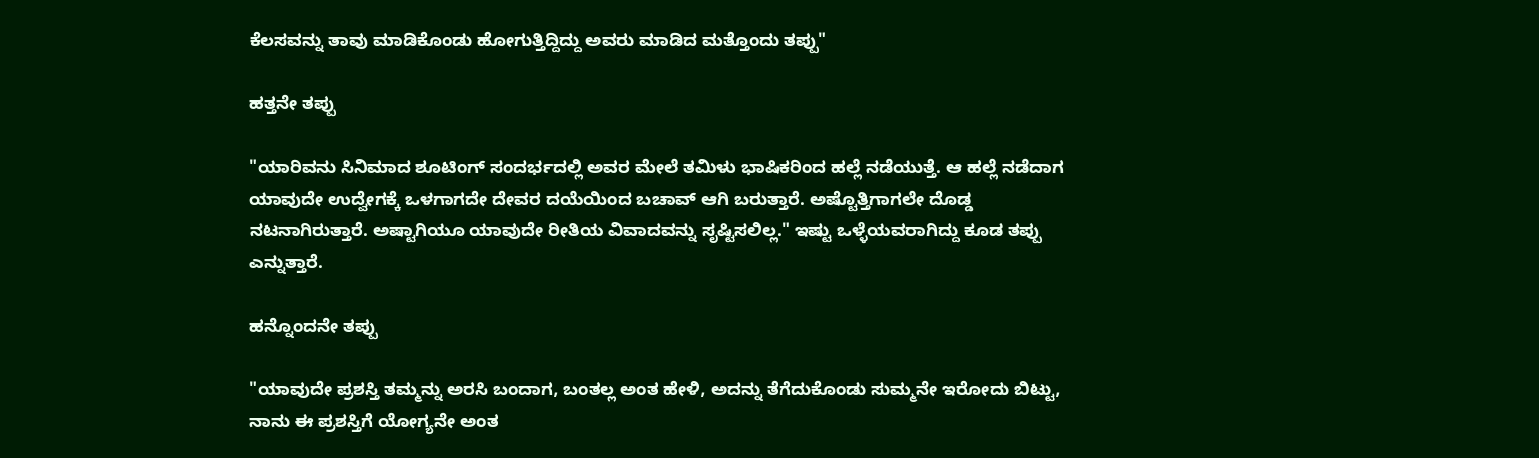ಕೆಲಸವನ್ನು ತಾವು ಮಾಡಿಕೊಂಡು ಹೋಗುತ್ತಿದ್ದಿದ್ದು ಅವರು ಮಾಡಿದ ಮತ್ತೊಂದು ತಪ್ಪು"

ಹತ್ತನೇ ತಪ್ಪು

"ಯಾರಿವನು ಸಿನಿಮಾದ ಶೂಟಿಂಗ್ ಸಂದರ್ಭದಲ್ಲಿ ಅವರ ಮೇಲೆ ತಮಿಳು ಭಾಷಿಕರಿಂದ ಹಲ್ಲೆ ನಡೆಯುತ್ತೆ. ಆ ಹಲ್ಲೆ ನಡೆದಾಗ ಯಾವುದೇ ಉದ್ವೇಗಕ್ಕೆ ಒಳಗಾಗದೇ ದೇವರ ದಯೆಯಿಂದ ಬಚಾವ್ ಆಗಿ ಬರುತ್ತಾರೆ. ಅಷ್ಟೊತ್ತಿಗಾಗಲೇ ದೊಡ್ಡ ನಟನಾಗಿರುತ್ತಾರೆ. ಅಷ್ಟಾಗಿಯೂ ಯಾವುದೇ ರೀತಿಯ ವಿವಾದವನ್ನು ಸೃಷ್ಟಿಸಲಿಲ್ಲ." ಇಷ್ಟು ಒಳ್ಳೆಯವರಾಗಿದ್ದು ಕೂಡ ತಪ್ಪು ಎನ್ನುತ್ತಾರೆ.

ಹನ್ನೊಂದನೇ ತಪ್ಪು

"ಯಾವುದೇ ಪ್ರಶಸ್ತಿ ತಮ್ಮನ್ನು ಅರಸಿ ಬಂದಾಗ, ಬಂತಲ್ಲ ಅಂತ ಹೇಳಿ, ಅದನ್ನು ತೆಗೆದುಕೊಂಡು ಸುಮ್ಮನೇ ಇರೋದು ಬಿಟ್ಟು, ನಾನು ಈ ಪ್ರಶಸ್ತಿಗೆ ಯೋಗ್ಯನೇ ಅಂತ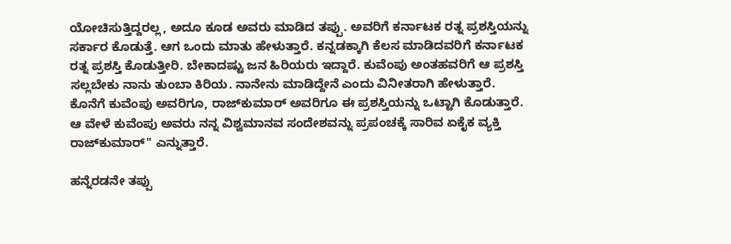ಯೋಚಿಸುತ್ತಿದ್ದರಲ್ಲ, ಅದೂ ಕೂಡ ಅವರು ಮಾಡಿದ ತಪ್ಪು. ಅವರಿಗೆ ಕರ್ನಾಟಕ ರತ್ನ ಪ್ರಶಸ್ತಿಯನ್ನು ಸರ್ಕಾರ ಕೊಡುತ್ತೆ. ಆಗ ಒಂದು ಮಾತು ಹೇಳುತ್ತಾರೆ. ಕನ್ನಡಕ್ಕಾಗಿ ಕೆಲಸ ಮಾಡಿದವರಿಗೆ ಕರ್ನಾಟಕ ರತ್ನ ಪ್ರಶಸ್ತಿ ಕೊಡುತ್ತೀರಿ. ಬೇಕಾದಷ್ಟು ಜನ ಹಿರಿಯರು ಇದ್ದಾರೆ. ಕುವೆಂಪು ಅಂತಹವರಿಗೆ ಆ ಪ್ರಶಸ್ತಿ ಸಲ್ಲಬೇಕು ನಾನು ತುಂಬಾ ಕಿರಿಯ. ನಾನೇನು ಮಾಡಿದ್ದೇನೆ ಎಂದು ವಿನೀತರಾಗಿ ಹೇಳುತ್ತಾರೆ. ಕೊನೆಗೆ ಕುವೆಂಪು ಅವರಿಗೂ, ರಾಜ್‌ಕುಮಾರ್ ಅವರಿಗೂ ಈ ಪ್ರಶಸ್ತಿಯನ್ನು ಒಟ್ಟಾಗಿ ಕೊಡುತ್ತಾರೆ. ಆ ವೇಳೆ ಕುವೆಂಪು ಅವರು ನನ್ನ ವಿಶ್ವಮಾನವ ಸಂದೇಶವನ್ನು ಪ್ರಪಂಚಕ್ಕೆ ಸಾರಿವ ಏಕೈಕ ವ್ಯಕ್ತಿ ರಾಜ್‌ಕುಮಾರ್" ಎನ್ನುತ್ತಾರೆ.

ಹನ್ನೆರಡನೇ ತಪ್ಪು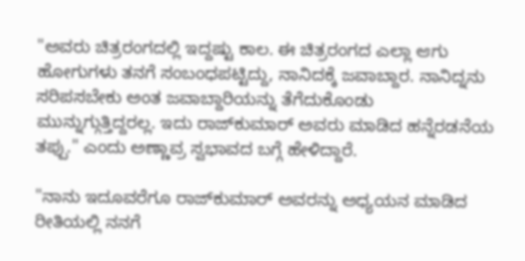"ಅವರು ಚಿತ್ರರಂಗದಲ್ಲಿ ಇದ್ದಷ್ಟು ಕಾಲ. ಈ ಚಿತ್ರರಂಗದ ಎಲ್ಲಾ ಆಗು ಹೋಗುಗಳು ತನಗೆ ಸಂಬಂಧಪಟ್ಟಿದ್ದು, ನಾನಿದಕ್ಕೆ ಜವಾಬ್ದಾರ. ನಾನಿದ್ನನು ಸರಿಪಸಬೇಕು ಅಂತ ಜವಾಬ್ದಾರಿಯನ್ನು ತೆಗೆದುಕೊಂಡು ಮುನ್ನುಗ್ಗುತ್ತಿದ್ದರಲ್ಲ. ಇದು ರಾಜ್‌ಕುಮಾರ್ ಅವರು ಮಾಡಿದ ಹನ್ನೆರಡನೆಯ ತಪ್ಪು." ಎಂದು ಅಣ್ಣಾವ್ರ ಸ್ವಭಾವದ ಬಗ್ಗೆ ಹೇಳಿದ್ದಾರೆ.

"ನಾನು ಇದೂವರೆಗೂ ರಾಜ್‌ಕುಮಾರ್ ಅವರನ್ನು ಅಧ್ಯಯನ ಮಾಡಿದ ರೀತಿಯಲ್ಲಿ ನನಗೆ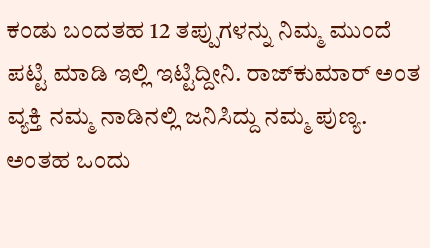ಕಂಡು ಬಂದತಹ 12 ತಪ್ಪುಗಳನ್ನು ನಿಮ್ಮ ಮುಂದೆ ಪಟ್ಟಿ ಮಾಡಿ ಇಲ್ಲಿ ಇಟ್ಟಿದ್ದೀನಿ. ರಾಜ್‌ಕುಮಾರ್ ಅಂತ ವ್ಯಕ್ತಿ ನಮ್ಮ ನಾಡಿನಲ್ಲಿ ಜನಿಸಿದ್ದು ನಮ್ಮ ಪುಣ್ಯ. ಅಂತಹ ಒಂದು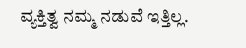ವ್ಯಕ್ತಿತ್ವ ನಮ್ಮ ನಡುವೆ ಇತ್ತಿಲ್ಲ.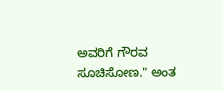ಅವರಿಗೆ ಗೌರವ ಸೂಚಿಸೋಣ." ಅಂತ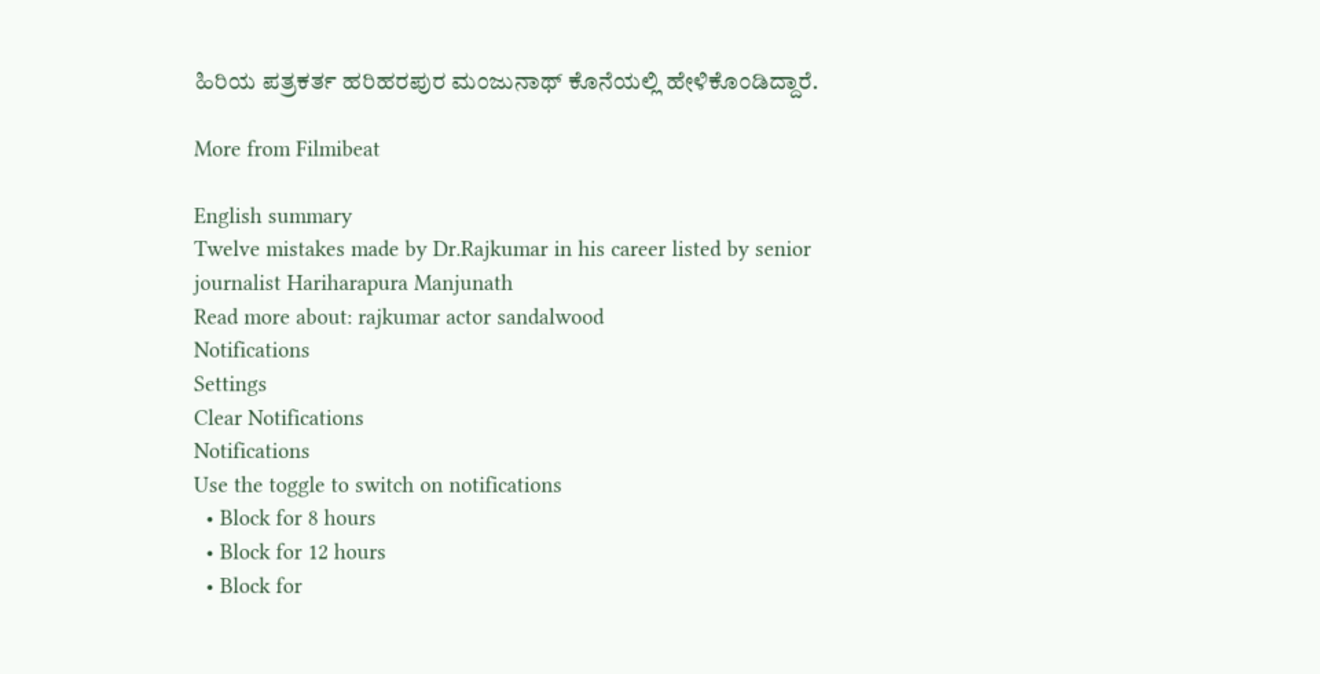ಹಿರಿಯ ಪತ್ರಕರ್ತ ಹರಿಹರಪುರ ಮಂಜುನಾಥ್ ಕೊನೆಯಲ್ಲಿ ಹೇಳಿಕೊಂಡಿದ್ದಾರೆ.

More from Filmibeat

English summary
Twelve mistakes made by Dr.Rajkumar in his career listed by senior journalist Hariharapura Manjunath
Read more about: rajkumar actor sandalwood
Notifications
Settings
Clear Notifications
Notifications
Use the toggle to switch on notifications
  • Block for 8 hours
  • Block for 12 hours
  • Block for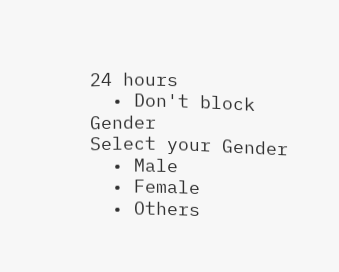24 hours
  • Don't block
Gender
Select your Gender
  • Male
  • Female
  • Others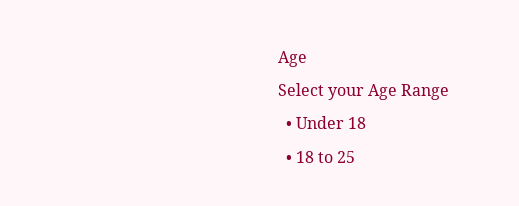Age
Select your Age Range
  • Under 18
  • 18 to 25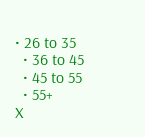• 26 to 35
  • 36 to 45
  • 45 to 55
  • 55+
X